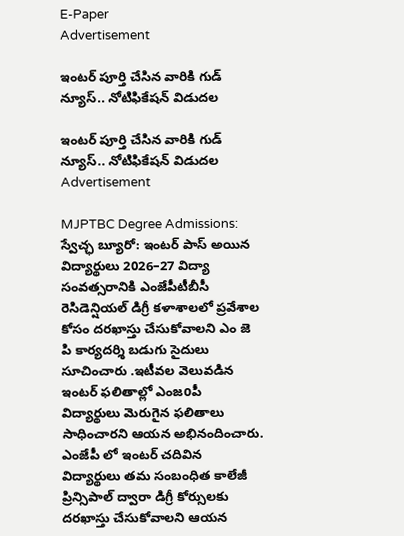E-Paper
Advertisement

ఇంటర్ పూర్తి చేసిన వారికి గుడ్ న్యూస్.. నోటిఫికేషన్ విడుదల

ఇంటర్ పూర్తి చేసిన వారికి గుడ్ న్యూస్.. నోటిఫికేషన్ విడుదల
Advertisement

MJPTBC Degree Admissions: స్వేచ్ఛ బ్యూరో: ఇంటర్ పాస్ అయిన విద్యార్థులు 2026–27 విద్యా సంవత్సరానికి ఎంజేపీటీబీసీ రెసిడెన్షియల్ డిగ్రీ కళాశాలలో ప్రవేశాల కోసం దరఖాస్తు చేసుకోవాలని ఎం జె పి కార్యదర్శి బడుగు సైదులు సూచించారు .ఇటీవల వెలువడిన ఇంటర్ ఫలితాల్లో ఎంజoపీ విద్యార్థులు మెరుగైన ఫలితాలు సాధించారని ఆయన అభినందించారు. ఎంజేపీ లో ఇంటర్ చదివిన విద్యార్థులు తమ సంబంధిత కాలేజీ ప్రిన్సిపాల్ ద్వారా డిగ్రీ కోర్సులకు దరఖాస్తు చేసుకోవాలని ఆయన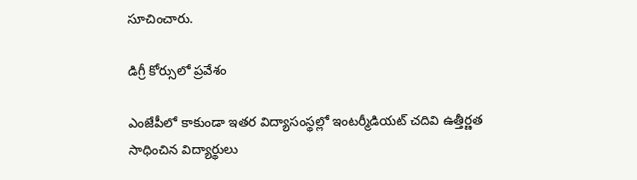సూచించారు.

డిగ్రీ కోర్సులో ప్రవేశం

ఎంజేపీలో కాకుండా ఇతర విద్యాసంస్థల్లో ఇంటర్మీడియట్ చదివి ఉత్తీర్ణత సాధించిన విద్యార్థులు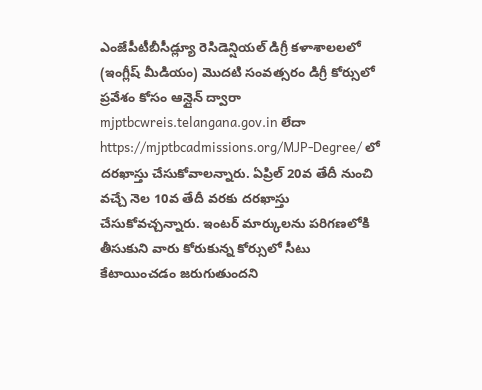ఎంజేపీటీబీసీడ్ల్యూ రెసిడెన్షియల్ డిగ్రీ కళాశాలలలో (ఇంగ్లీష్ మీడియం) మొదటి సంవత్సరం డిగ్రీ కోర్సులో ప్రవేశం కోసం ఆన్లైన్ ద్వారా mjptbcwreis.telangana.gov.in లేదా https://mjptbcadmissions.org/MJP-Degree/ లో దరఖాస్తు చేసుకోవాలన్నారు. ఏప్రిల్ 20వ తేదీ నుంచి వచ్చే నెల 10వ తేదీ వరకు దరఖాస్తు చేసుకోవచ్చన్నారు. ఇంటర్ మార్కులను పరిగణలోకి తీసుకుని వారు కోరుకున్న కోర్సులో సీటు కేటాయించడం జరుగుతుందని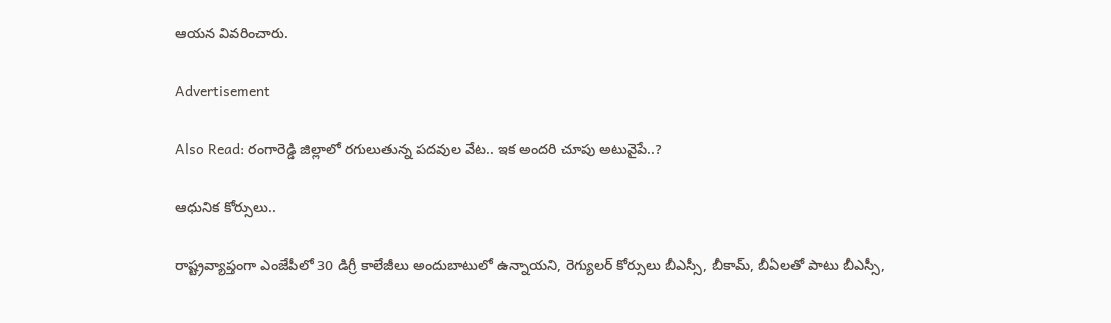ఆయన వివరించారు.

Advertisement

Also Read: రంగారెడ్డి జిల్లాలో రగులుతున్న పదవుల వేట.. ఇక అందరి చూపు అటువైపే..?

ఆధునిక కోర్సులు..

రాష్ట్రవ్యాప్తంగా ఎంజేపీలో 30 డిగ్రీ కాలేజీలు అందుబాటులో ఉన్నాయని, రెగ్యులర్ కోర్సులు బీఎస్సీ, బీకామ్, బీఏలతో పాటు బీఎస్సీ,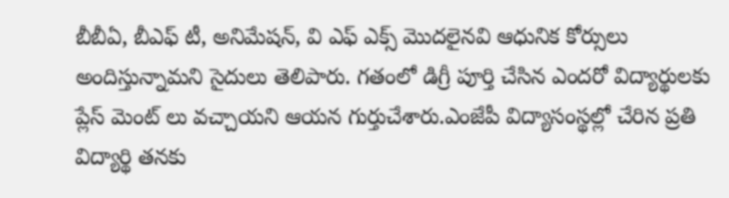బీబీఏ, బీఎఫ్ టీ, అనిమేషన్, వి ఎఫ్ ఎక్స్ మొదలైనవి ఆధునిక కోర్సులు అందిస్తున్నామని సైదులు తెలిపారు. గతంలో డిగ్రీ పూర్తి చేసిన ఎందరో విద్యార్థులకు ప్లేస్ మెంట్ లు వచ్చాయని ఆయన గుర్తుచేశారు.ఎంజేపీ విద్యాసంస్థల్లో చేరిన ప్రతి విద్యార్థి తనకు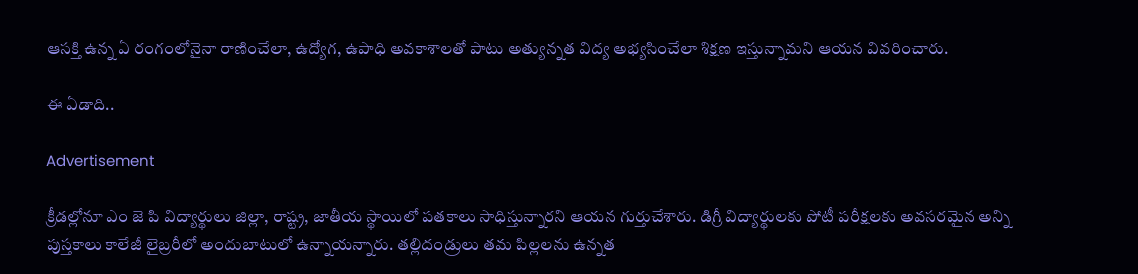ఆసక్తి ఉన్న ఏ రంగంలోనైనా రాణించేలా, ఉద్యోగ, ఉపాధి అవకాశాలతో పాటు అత్యున్నత విద్య అభ్యసించేలా శిక్షణ ఇస్తున్నామని ఆయన వివరించారు.

ఈ ఏడాది..

Advertisement

క్రీడల్లోనూ ఎం జె పి విద్యార్థులు జిల్లా, రాష్ట్ర, జాతీయ స్థాయిలో పతకాలు సాధిస్తున్నారని ఆయన గుర్తుచేశారు. డిగ్రీ విద్యార్థులకు పోటీ పరీక్షలకు అవసరమైన అన్ని పుస్తకాలు కాలేజీ లైబ్రరీలో అందుబాటులో ఉన్నాయన్నారు. తల్లిదండ్రులు తమ పిల్లలను ఉన్నత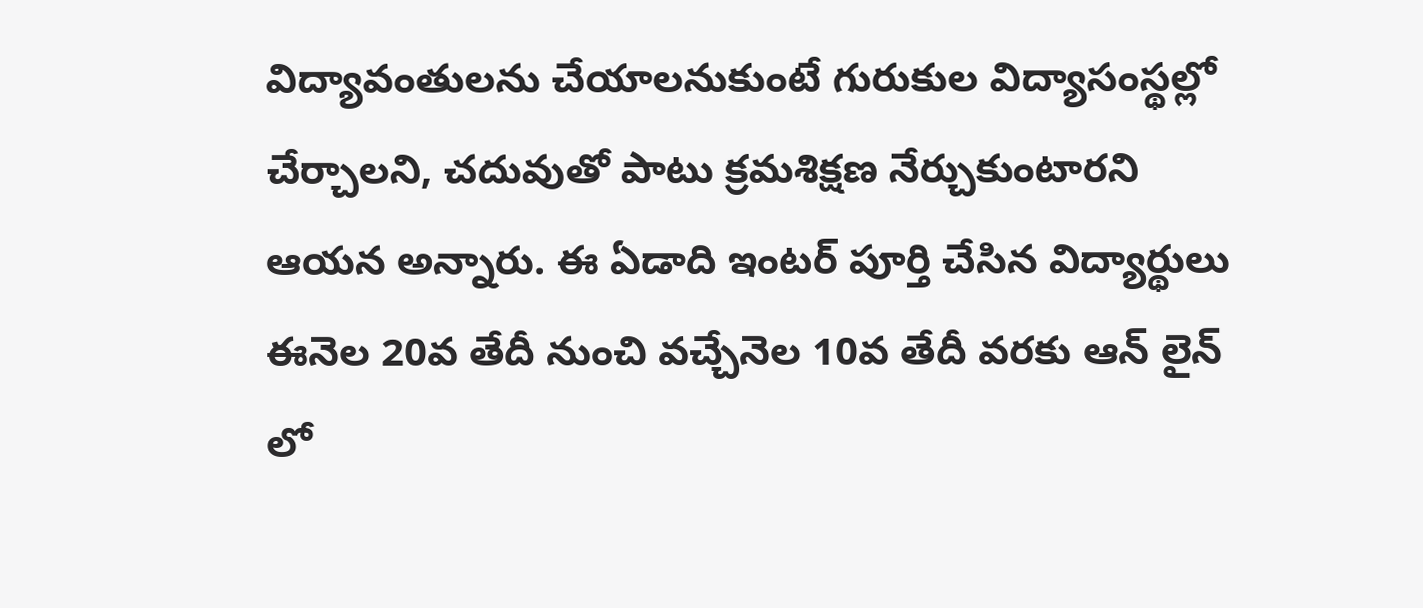విద్యావంతులను చేయాలనుకుంటే గురుకుల విద్యాసంస్థల్లో చేర్చాలని, చదువుతో పాటు క్రమశిక్షణ నేర్చుకుంటారని ఆయన అన్నారు. ఈ ఏడాది ఇంటర్ పూర్తి చేసిన విద్యార్థులు ఈనెల 20వ తేదీ నుంచి వచ్చేనెల 10వ తేదీ వరకు ఆన్ లైన్ లో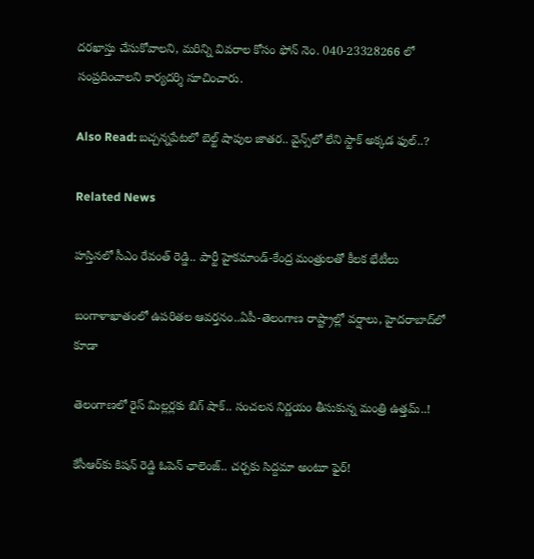దరఖాస్తు చేసుకోవాలని, మరిన్ని వివరాల కోసం ఫోన్ నెం. 040-23328266 లో సంప్రదించాలని కార్యదర్శి సూచించారు.

Also Read: బచ్చన్నపేటలో బెల్ట్ షాపుల జాతర.. వైన్స్‌లో లేని స్టాక్ అక్కడ ఫుల్..?

Related News

హస్తినలో సీఎం రేవంత్ రెడ్డి.. పార్టీ హైకమాండ్-కేంద్ర మంత్రులతో కీలక భేటీలు

బంగాళాఖాతంలో ఉపరితల ఆవర్తనం..ఏపీ-తెలంగాణ రాష్ట్రాల్లో వర్షాలు, హైదరాబాద్‌లో కూడా

తెలంగాణలో రైస్ మిల్లర్లకు బిగ్ షాక్.. సంచలన నిర్ణయం తీసుకున్న మంత్రి ఉత్తమ్..!

కేసీఆర్‌కు కిషన్ రెడ్డి ఓపెన్ ఛాలెంజ్.. చర్చకు సిద్దమా అంటూ ఫైర్!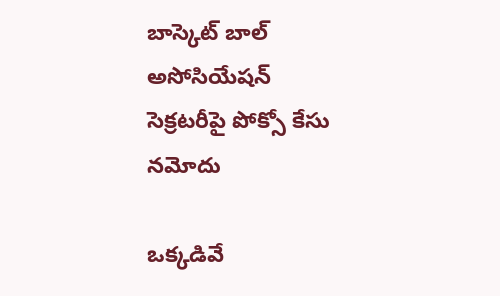బాస్కెట్ బాల్ అసోసియేషన్ సెక్రటరీపై పోక్సో కేసు నమోదు

ఒక్కడివే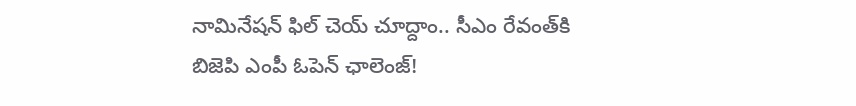నామినేషన్ ఫిల్ చెయ్ చూద్దాం.. సీఎం రేవంత్‌కి బిజెపి ఎంపీ ఓపెన్ ఛాలెంజ్!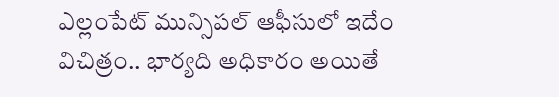ఎల్లంపేట్‌‌ మున్సిపల్ ఆఫీసులో ఇదేం విచిత్రం.. భార్యది అధికారం అయితే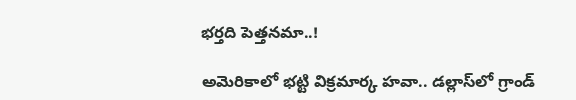భర్తది పెత్తనమా..!

అమెరికాలో భట్టి విక్రమార్క హవా.. డల్లాస్‌లో గ్రాండ్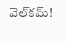వెల్‌కమ్!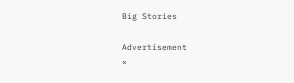Big Stories

Advertisement
×